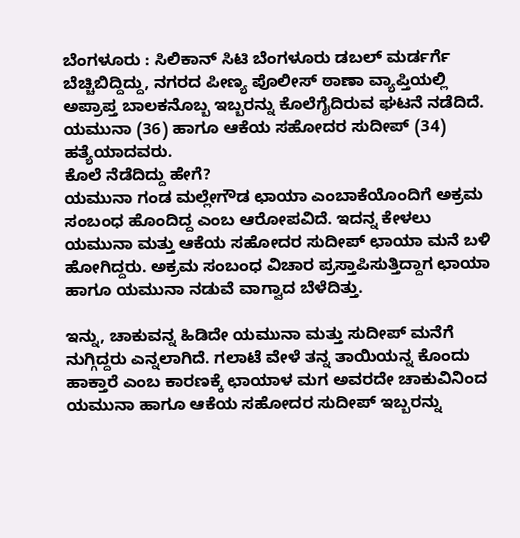ಬೆಂಗಳೂರು : ಸಿಲಿಕಾನ್ ಸಿಟಿ ಬೆಂಗಳೂರು ಡಬಲ್ ಮರ್ಡರ್ಗೆ ಬೆಚ್ಚಿಬಿದ್ದಿದ್ದು, ನಗರದ ಪೀಣ್ಯ ಪೊಲೀಸ್ ಠಾಣಾ ವ್ಯಾಪ್ತಿಯಲ್ಲಿ ಅಪ್ರಾಪ್ತ ಬಾಲಕನೊಬ್ಬ ಇಬ್ಬರನ್ನು ಕೊಲೆಗೈದಿರುವ ಘಟನೆ ನಡೆದಿದೆ. ಯಮುನಾ (36) ಹಾಗೂ ಆಕೆಯ ಸಹೋದರ ಸುದೀಪ್ (34) ಹತ್ಯೆಯಾದವರು.
ಕೊಲೆ ನೆಡೆದಿದ್ದು ಹೇಗೆ?
ಯಮುನಾ ಗಂಡ ಮಲ್ಲೇಗೌಡ ಛಾಯಾ ಎಂಬಾಕೆಯೊಂದಿಗೆ ಅಕ್ರಮ ಸಂಬಂಧ ಹೊಂದಿದ್ದ ಎಂಬ ಆರೋಪವಿದೆ. ಇದನ್ನ ಕೇಳಲು ಯಮುನಾ ಮತ್ತು ಆಕೆಯ ಸಹೋದರ ಸುದೀಪ್ ಛಾಯಾ ಮನೆ ಬಳಿ ಹೋಗಿದ್ದರು. ಅಕ್ರಮ ಸಂಬಂಧ ವಿಚಾರ ಪ್ರಸ್ತಾಪಿಸುತ್ತಿದ್ದಾಗ ಛಾಯಾ ಹಾಗೂ ಯಮುನಾ ನಡುವೆ ವಾಗ್ವಾದ ಬೆಳೆದಿತ್ತು.

ಇನ್ನು, ಚಾಕುವನ್ನ ಹಿಡಿದೇ ಯಮುನಾ ಮತ್ತು ಸುದೀಪ್ ಮನೆಗೆ ನುಗ್ಗಿದ್ದರು ಎನ್ನಲಾಗಿದೆ. ಗಲಾಟೆ ವೇಳೆ ತನ್ನ ತಾಯಿಯನ್ನ ಕೊಂದು ಹಾಕ್ತಾರೆ ಎಂಬ ಕಾರಣಕ್ಕೆ ಛಾಯಾಳ ಮಗ ಅವರದೇ ಚಾಕುವಿನಿಂದ ಯಮುನಾ ಹಾಗೂ ಆಕೆಯ ಸಹೋದರ ಸುದೀಪ್ ಇಬ್ಬರನ್ನು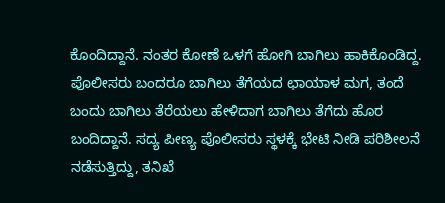ಕೊಂದಿದ್ದಾನೆ. ನಂತರ ಕೋಣೆ ಒಳಗೆ ಹೋಗಿ ಬಾಗಿಲು ಹಾಕಿಕೊಂಡಿದ್ದ.
ಪೊಲೀಸರು ಬಂದರೂ ಬಾಗಿಲು ತೆಗೆಯದ ಛಾಯಾಳ ಮಗ, ತಂದೆ ಬಂದು ಬಾಗಿಲು ತೆರೆಯಲು ಹೇಳಿದಾಗ ಬಾಗಿಲು ತೆಗೆದು ಹೊರ ಬಂದಿದ್ದಾನೆ. ಸದ್ಯ ಪೀಣ್ಯ ಪೊಲೀಸರು ಸ್ಥಳಕ್ಕೆ ಭೇಟಿ ನೀಡಿ ಪರಿಶೀಲನೆ ನಡೆಸುತ್ತಿದ್ದು, ತನಿಖೆ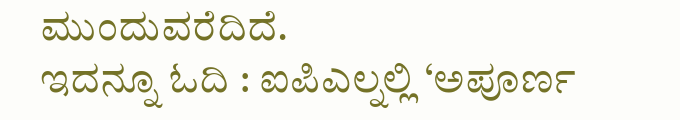ಮುಂದುವರೆದಿದೆ.
ಇದನ್ನೂ ಓದಿ : ಐಪಿಎಲ್ನಲ್ಲಿ ‘ಅಪೂರ್ಣ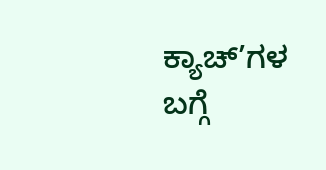ಕ್ಯಾಚ್’ಗಳ ಬಗ್ಗೆ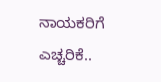ನಾಯಕರಿಗೆ ಎಚ್ಚರಿಕೆ..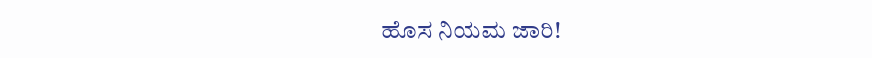ಹೊಸ ನಿಯಮ ಜಾರಿ!